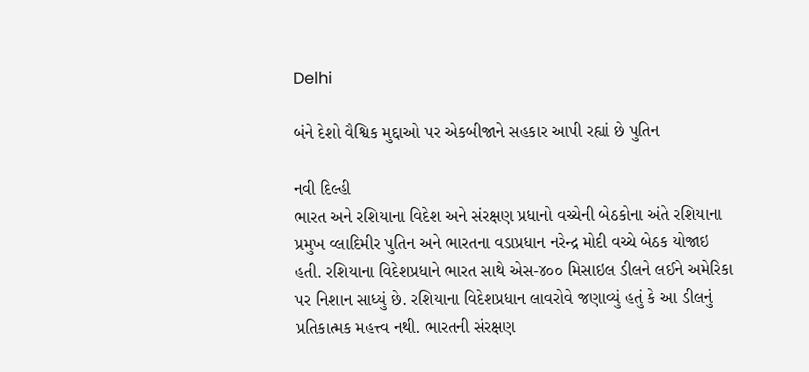Delhi

બંને દેશો વૈશ્વિક મુદ્દાઓ પર એકબીજાને સહકાર આપી રહ્યાં છે પુતિન

નવી દિલ્હી
ભારત અને રશિયાના વિદેશ અને સંરક્ષણ પ્રધાનો વચ્ચેની બેઠકોના અંતે રશિયાના પ્રમુખ વ્લાદિમીર પુતિન અને ભારતના વડાપ્રધાન નરેન્દ્ર મોદી વચ્ચે બેઠક યોજાઇ હતી. રશિયાના વિદેશપ્રધાને ભારત સાથે એસ-૪૦૦ મિસાઇલ ડીલને લઈને અમેરિકા પર નિશાન સાધ્યું છે. રશિયાના વિદેશપ્રધાન લાવરોવે જણાવ્યું હતું કે આ ડીલનું પ્રતિકાત્મક મહત્ત્વ નથી. ભારતની સંરક્ષણ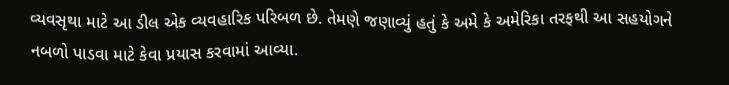વ્યવસૃથા માટે આ ડીલ એક વ્યવહારિક પરિબળ છે. તેમણે જણાવ્યું હતું કે અમે કે અમેરિકા તરફથી આ સહયોગને નબળો પાડવા માટે કેવા પ્રયાસ કરવામાં આવ્યા.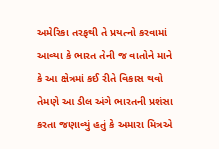અમેરિકા તરફથી તે પ્રયત્નો કરવામાં આવ્યા કે ભારત તેની જ વાતોને માને કે આ ક્ષેત્રમાં કઈ રીતે વિકાસ થવો તેમણે આ ડીલ અંગે ભારતની પ્રશંસા કરતા જણાવ્યું હતું કે અમારા મિત્રએ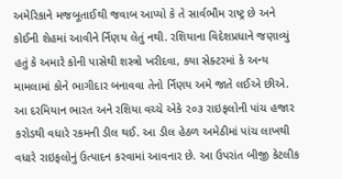અમેરિકાને મજબૂતાઈથી જવાબ આપ્યો કે તે સાર્વભૌમ રાષ્ટ્ર છે અને કોઈની શેહમાં આવીને ર્નિણય લેતું નથી. રશિયાના વિદેશપ્રધાને જણાવ્યું હતું કે અમારે કોની પાસેથી શસ્ત્રો ખરીદવા, કયા સેક્ટરમાં કે અન્ય મામલામાં કોને ભાગીદાર બનાવવા તેનો ર્નિણય અમે જાતે લઈએ છીએ. આ દરમિયાન ભારત અને રશિયા વચ્ચે એકે ૨૦૩ રાઇફલોની પાંચ હજાર કરોડથી વધારે રકમની ડીલ થઈ. આ ડીલ હેઠળ અમેઠીમાં પાંચ લાખથી વધારે રાઇફલોનું ઉત્પાદન કરવામાં આવનાર છે. આ ઉપરાંત બીજી કેટલીક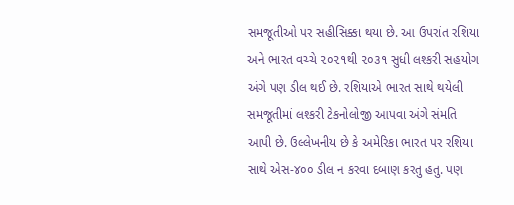સમજૂતીઓ પર સહીસિક્કા થયા છે. આ ઉપરાંત રશિયા અને ભારત વચ્ચે ૨૦૨૧થી ૨૦૩૧ સુધી લશ્કરી સહયોગ અંગે પણ ડીલ થઈ છે. રશિયાએ ભારત સાથે થયેલી સમજૂતીમાં લશ્કરી ટેકનોલોજી આપવા અંગે સંમતિ આપી છે. ઉલ્લેખનીય છે કે અમેરિકા ભારત પર રશિયા સાથે એસ-૪૦૦ ડીલ ન કરવા દબાણ કરતુ હતુ. પણ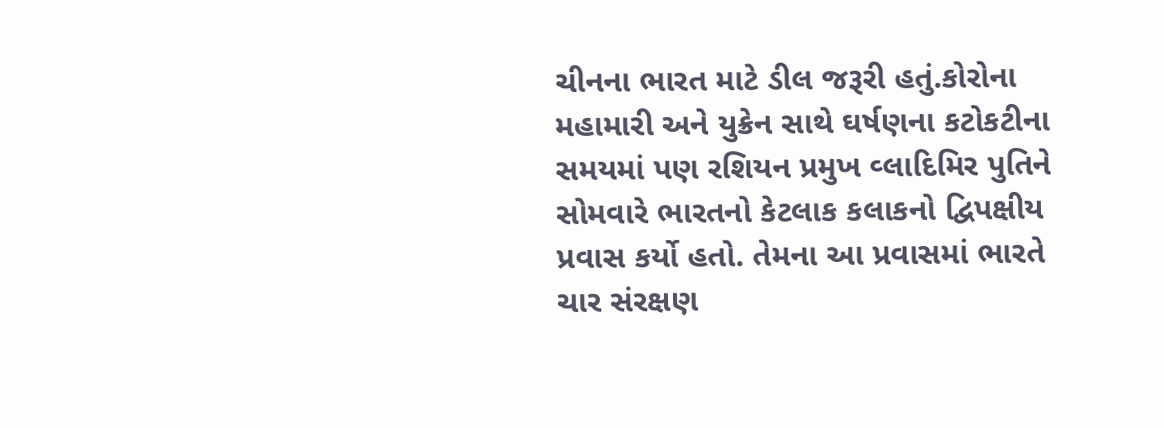ચીનના ભારત માટે ડીલ જરૂરી હતું.કોરોના મહામારી અને યુક્રેન સાથે ઘર્ષણના કટોકટીના સમયમાં પણ રશિયન પ્રમુખ વ્લાદિમિર પુતિને સોમવારે ભારતનો કેટલાક કલાકનો દ્વિપક્ષીય પ્રવાસ કર્યો હતો. તેમના આ પ્રવાસમાં ભારતે ચાર સંરક્ષણ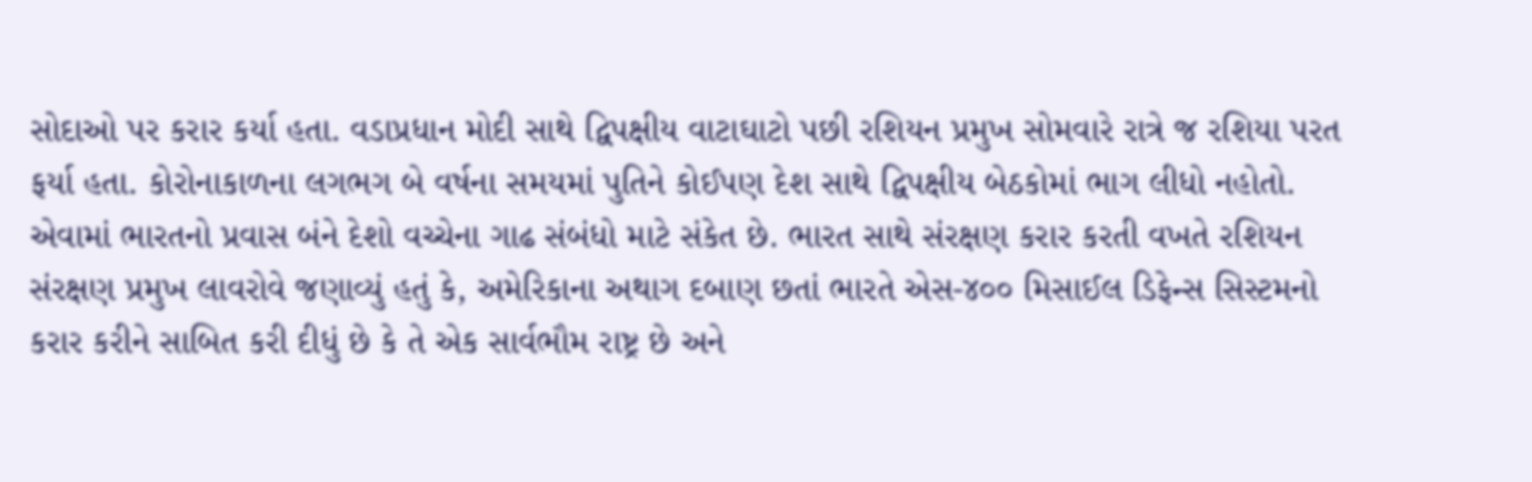સોદાઓ પર કરાર કર્યા હતા. વડાપ્રધાન મોદી સાથે દ્વિપક્ષીય વાટાઘાટો પછી રશિયન પ્રમુખ સોમવારે રાત્રે જ રશિયા પરત ફર્યા હતા. કોરોનાકાળના લગભગ બે વર્ષના સમયમાં પુતિને કોઈપણ દેશ સાથે દ્વિપક્ષીય બેઠકોમાં ભાગ લીધો નહોતો. એવામાં ભારતનો પ્રવાસ બંને દેશો વચ્ચેના ગાઢ સંબંધો માટે સંકેત છે. ભારત સાથે સંરક્ષણ કરાર કરતી વખતે રશિયન સંરક્ષણ પ્રમુખ લાવરોવે જણાવ્યું હતું કે, અમેરિકાના અથાગ દબાણ છતાં ભારતે એસ-૪૦૦ મિસાઈલ ડિફેન્સ સિસ્ટમનો કરાર કરીને સાબિત કરી દીધું છે કે તે એક સાર્વભૌમ રાષ્ટ્ર છે અને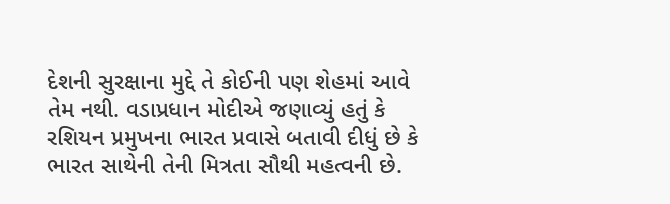દેશની સુરક્ષાના મુદ્દે તે કોઈની પણ શેહમાં આવે તેમ નથી. વડાપ્રધાન મોદીએ જણાવ્યું હતું કે રશિયન પ્રમુખના ભારત પ્રવાસે બતાવી દીધું છે કે ભારત સાથેની તેની મિત્રતા સૌથી મહત્વની છે.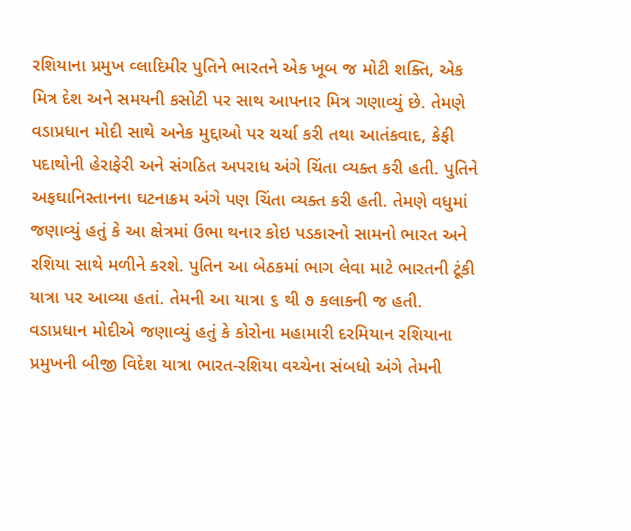રશિયાના પ્રમુખ વ્લાદિમીર પુતિને ભારતને એક ખૂબ જ મોટી શક્તિ, એક મિત્ર દેશ અને સમયની કસોટી પર સાથ આપનાર મિત્ર ગણાવ્યું છે. તેમણે વડાપ્રધાન મોદી સાથે અનેક મુદ્દાઓ પર ચર્ચા કરી તથા આતંકવાદ, કેફી પદાથોની હેરાફેરી અને સંગઠિત અપરાધ અંગે ચિંતા વ્યક્ત કરી હતી. પુતિને અફઘાનિસ્તાનના ઘટનાક્રમ અંગે પણ ચિંતા વ્યક્ત કરી હતી. તેમણે વધુમાં જણાવ્યું હતું કે આ ક્ષેત્રમાં ઉભા થનાર કોઇ પડકારનો સામનો ભારત અને રશિયા સાથે મળીને કરશે. પુતિન આ બેઠકમાં ભાગ લેવા માટે ભારતની ટૂંકી યાત્રા પર આવ્યા હતાં. તેમની આ યાત્રા ૬ થી ૭ કલાકની જ હતી. વડાપ્રધાન મોદીએ જણાવ્યું હતું કે કોરોના મહામારી દરમિયાન રશિયાના પ્રમુખની બીજી વિદેશ યાત્રા ભારત-રશિયા વચ્ચેના સંબધો અંગે તેમની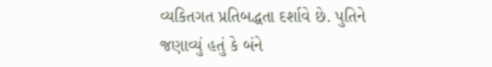વ્યકિતગત પ્રતિબદ્ધતા દર્શાવે છે. પુતિને જણાવ્યું હતું કે બંને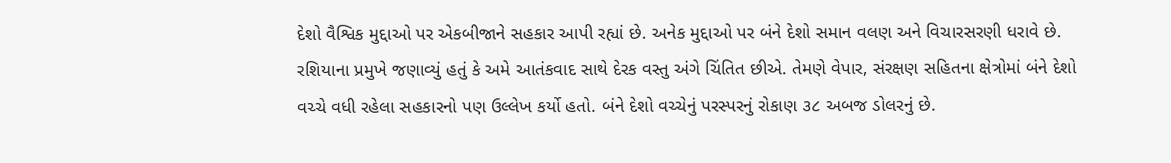દેશો વૈશ્વિક મુદ્દાઓ પર એકબીજાને સહકાર આપી રહ્યાં છે. અનેક મુદ્દાઓ પર બંને દેશો સમાન વલણ અને વિચારસરણી ધરાવે છે. રશિયાના પ્રમુખે જણાવ્યું હતું કે અમે આતંકવાદ સાથે દેરક વસ્તુ અંગે ચિંતિત છીએ. તેમણે વેપાર, સંરક્ષણ સહિતના ક્ષેત્રોમાં બંને દેશો વચ્ચે વધી રહેલા સહકારનો પણ ઉલ્લેખ કર્યો હતો. બંને દેશો વચ્ચેનું પરસ્પરનું રોકાણ ૩૮ અબજ ડોલરનું છે.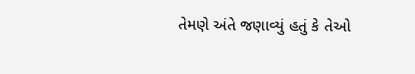તેમણે અંતે જણાવ્યું હતું કે તેઓ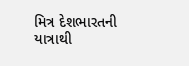મિત્ર દેશભારતની યાત્રાથી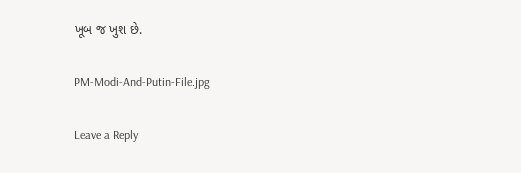ખૂબ જ ખુશ છે.

PM-Modi-And-Putin-File.jpg

Leave a Reply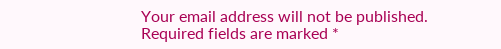Your email address will not be published. Required fields are marked *